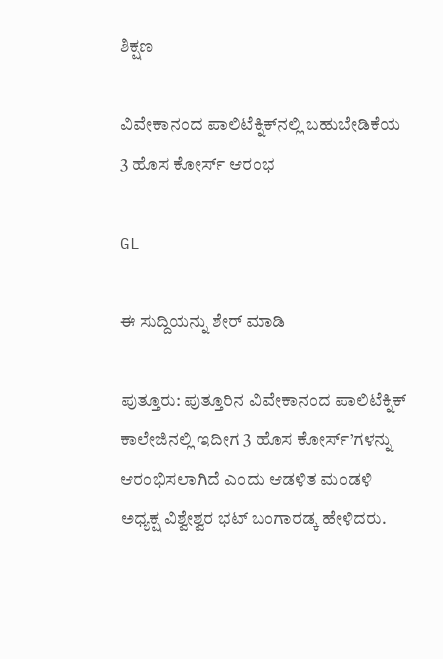ಶಿಕ್ಷಣ

ವಿವೇಕಾನಂದ ಪಾಲಿಟೆಕ್ನಿಕ್‌ನಲ್ಲಿ ಬಹುಬೇಡಿಕೆಯ 3 ಹೊಸ ಕೋರ್ಸ್‌ ಆರಂಭ

GL

ಈ ಸುದ್ದಿಯನ್ನು ಶೇರ್ ಮಾಡಿ

ಪುತ್ತೂರು: ಪುತ್ತೂರಿನ ವಿವೇಕಾನಂದ ಪಾಲಿಟೆಕ್ನಿಕ್ ಕಾಲೇಜಿನಲ್ಲಿ ಇದೀಗ 3 ಹೊಸ ಕೋರ್ಸ್’ಗಳನ್ನು ಆರಂಭಿಸಲಾಗಿದೆ ಎಂದು ಆಡಳಿತ ಮಂಡಳಿ ಅಧ್ಯಕ್ಷ ವಿಶ್ವೇಶ್ವರ ಭಟ್ ಬಂಗಾರಡ್ಕ ಹೇಳಿದರು.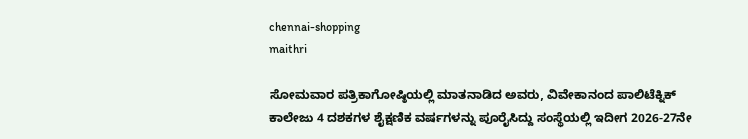chennai-shopping
maithri

ಸೋಮವಾರ ಪತ್ರಿಕಾಗೋಷ್ಠಿಯಲ್ಲಿ ಮಾತನಾಡಿದ ಅವರು, ವಿವೇಕಾನಂದ ಪಾಲಿಟೆಕ್ನಿಕ್ ಕಾಲೇಜು 4 ದಶಕಗಳ ಶೈಕ್ಷಣಿಕ ವರ್ಷಗಳನ್ನು ಪೂರೈಸಿದ್ದು ಸಂಸ್ಥೆಯಲ್ಲಿ ಇದೀಗ 2026-27ನೇ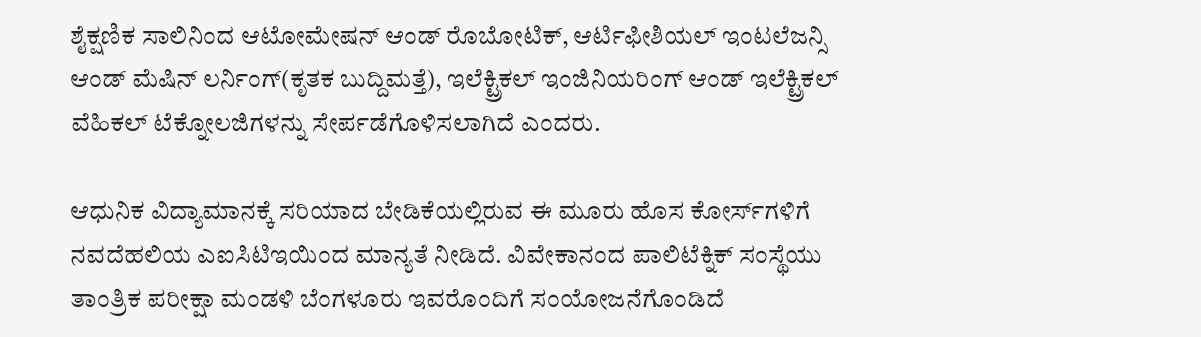ಶೈಕ್ಷಣಿಕ ಸಾಲಿನಿಂದ ಆಟೋಮೇಷನ್ ಆಂಡ್ ರೊಬೋಟಿಕ್, ಆರ್ಟಿಫೀಶಿಯಲ್ ಇಂಟಲೆಜನ್ಸಿ ಆಂಡ್ ಮೆಷಿನ್ ಲರ್ನಿಂಗ್(ಕೃತಕ ಬುದ್ದಿಮತ್ತೆ), ಇಲೆಕ್ಟ್ರಿಕಲ್ ಇಂಜಿನಿಯರಿಂಗ್ ಆಂಡ್ ಇಲೆಕ್ಟ್ರಿಕಲ್ ವೆಹಿಕಲ್ ಟೆಕ್ನೋಲಜಿಗಳನ್ನು ಸೇರ್ಪಡೆಗೊಳಿಸಲಾಗಿದೆ ಎಂದರು.

ಆಧುನಿಕ ವಿದ್ಯಾಮಾನಕ್ಕೆ ಸರಿಯಾದ ಬೇಡಿಕೆಯಲ್ಲಿರುವ ಈ ಮೂರು ಹೊಸ ಕೋರ್ಸ್‌ಗಳಿಗೆ ನವದೆಹಲಿಯ ಎಐಸಿಟಿಇಯಿಂದ ಮಾನ್ಯತೆ ನೀಡಿದೆ. ವಿವೇಕಾನಂದ ಪಾಲಿಟೆಕ್ನಿಕ್ ಸಂಸ್ಥೆಯು ತಾಂತ್ರಿಕ ಪರೀಕ್ಷಾ ಮಂಡಳಿ ಬೆಂಗಳೂರು ಇವರೊಂದಿಗೆ ಸಂಯೋಜನೆಗೊಂಡಿದೆ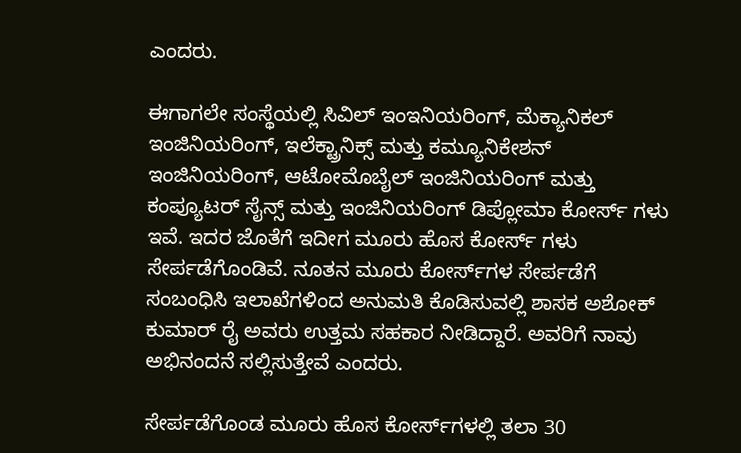ಎಂದರು.

ಈಗಾಗಲೇ ಸಂಸ್ಥೆಯಲ್ಲಿ ಸಿವಿಲ್ ಇಂಇನಿಯರಿಂಗ್, ಮೆಕ್ಯಾನಿಕಲ್ ಇಂಜಿನಿಯರಿಂಗ್, ಇಲೆಕ್ಟ್ರಾನಿಕ್ಸ್ ಮತ್ತು ಕಮ್ಯೂನಿಕೇಶನ್ ಇಂಜಿನಿಯರಿಂಗ್, ಆಟೋಮೊಬೈಲ್ ಇಂಜಿನಿಯರಿಂಗ್ ಮತ್ತು ಕಂಪ್ಯೂಟರ್ ಸೈನ್ಸ್ ಮತ್ತು ಇಂಜಿನಿಯರಿಂಗ್ ಡಿಪ್ಲೋಮಾ ಕೋರ್ಸ್ ಗಳು ಇವೆ. ಇದರ ಜೊತೆಗೆ ಇದೀಗ ಮೂರು ಹೊಸ ಕೋರ್ಸ್ ಗಳು ಸೇರ್ಪಡೆಗೊಂಡಿವೆ. ನೂತನ ಮೂರು ಕೋರ್ಸ್‌ಗಳ ಸೇರ್ಪಡೆಗೆ ಸಂಬಂಧಿಸಿ ಇಲಾಖೆಗಳಿಂದ ಅನುಮತಿ ಕೊಡಿಸುವಲ್ಲಿ ಶಾಸಕ ಅಶೋಕ್ ಕುಮಾರ್ ರೈ ಅವರು ಉತ್ತಮ ಸಹಕಾರ ನೀಡಿದ್ದಾರೆ. ಅವರಿಗೆ ನಾವು ಅಭಿನಂದನೆ ಸಲ್ಲಿಸುತ್ತೇವೆ ಎಂದರು.

ಸೇರ್ಪಡೆಗೊಂಡ ಮೂರು ಹೊಸ ಕೋರ್ಸ್‌ಗಳಲ್ಲಿ ತಲಾ 30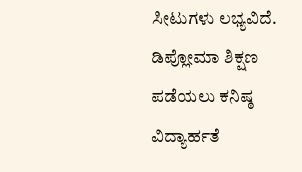ಸೀಟುಗಳು ಲಭ್ಯವಿದೆ. ಡಿಪ್ಲೋಮಾ ಶಿಕ್ಷಣ ಪಡೆಯಲು ಕನಿಷ್ಠ ವಿದ್ಯಾರ್ಹತೆ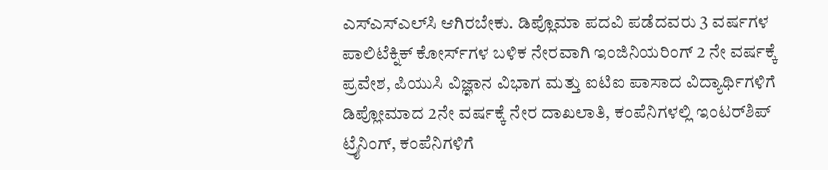ಎಸ್‌ಎಸ್‌ಎಲ್‌ಸಿ ಆಗಿರಬೇಕು. ಡಿಪ್ಲೊಮಾ ಪದವಿ ಪಡೆದವರು 3 ವರ್ಷಗಳ ಪಾಲಿಟೆಕ್ನಿಕ್ ಕೋರ್ಸ್‌ಗಳ ಬಳಿಕ ನೇರವಾಗಿ ಇಂಜಿನಿಯರಿಂಗ್ 2 ನೇ ವರ್ಷಕ್ಕೆ ಪ್ರವೇಶ, ಪಿಯುಸಿ ವಿಜ್ಞಾನ ವಿಭಾಗ ಮತ್ತು ಐಟಿಐ ಪಾಸಾದ ವಿದ್ಯಾರ್ಥಿಗಳಿಗೆ ಡಿಪ್ಲೋಮಾದ 2ನೇ ವರ್ಷಕ್ಕೆ ನೇರ ದಾಖಲಾತಿ, ಕಂಪೆನಿಗಳಲ್ಲಿ ಇಂಟರ್‌ಶಿಪ್ ಟ್ರೈನಿಂಗ್, ಕಂಪೆನಿಗಳಿಗೆ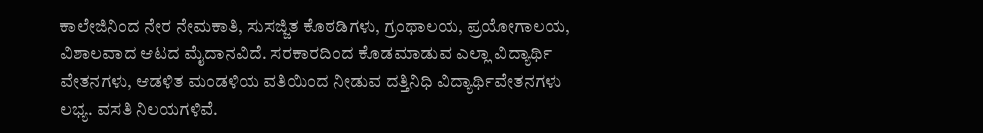ಕಾಲೇಜಿನಿಂದ ನೇರ ನೇಮಕಾತಿ, ಸುಸಜ್ಜಿತ ಕೊಠಡಿಗಳು, ಗ್ರಂಥಾಲಯ, ಪ್ರಯೋಗಾಲಯ, ವಿಶಾಲವಾದ ಆಟದ ಮೈದಾನವಿದೆ. ಸರಕಾರದಿಂದ ಕೊಡಮಾಡುವ ಎಲ್ಲಾ ವಿದ್ಯಾರ್ಥಿ ವೇತನಗಳು, ಆಡಳಿತ ಮಂಡಳಿಯ ವತಿಯಿಂದ ನೀಡುವ ದತ್ತಿನಿಧಿ ವಿದ್ಯಾರ್ಥಿವೇತನಗಳು ಲಭ್ಯ. ವಸತಿ ನಿಲಯಗಳಿವೆ.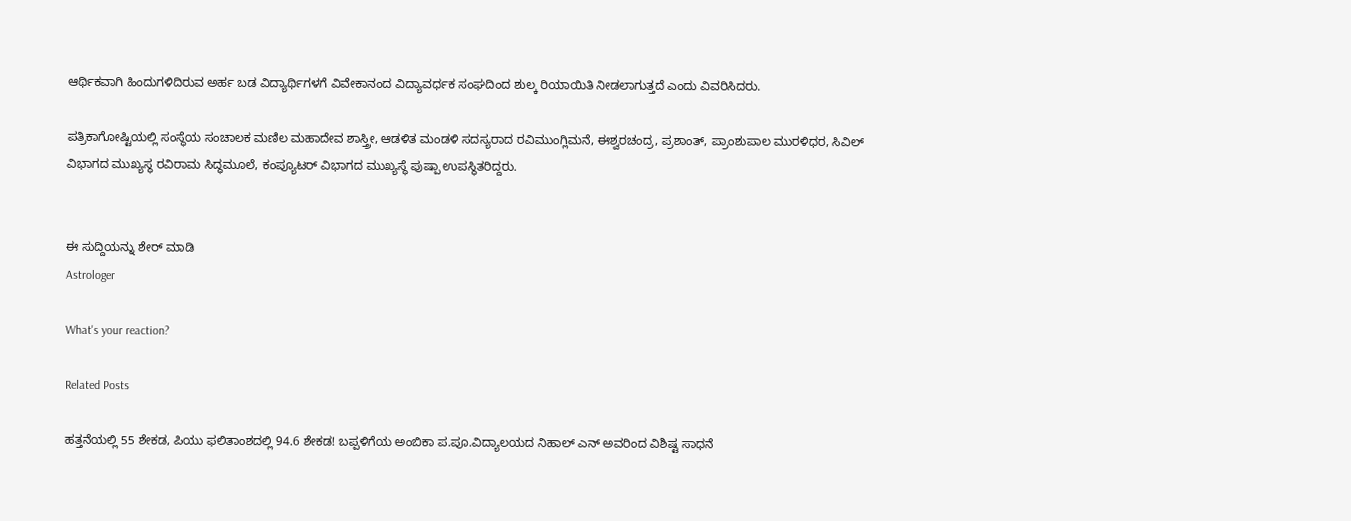ಆರ್ಥಿಕವಾಗಿ ಹಿಂದುಗಳಿದಿರುವ ಅರ್ಹ ಬಡ ವಿದ್ಯಾರ್ಥಿಗಳಗೆ ವಿವೇಕಾನಂದ ವಿದ್ಯಾವರ್ಧಕ ಸಂಘದಿಂದ ಶುಲ್ಕ ರಿಯಾಯಿತಿ ನೀಡಲಾಗುತ್ತದೆ ಎಂದು ವಿವರಿಸಿದರು.

ಪತ್ರಿಕಾಗೋಷ್ಟಿಯಲ್ಲಿ ಸಂಸ್ಥೆಯ ಸಂಚಾಲಕ ಮಣಿಲ ಮಹಾದೇವ ಶಾಸ್ತ್ರೀ, ಆಡಳಿತ ಮಂಡಳಿ ಸದಸ್ಯರಾದ ರವಿಮುಂಗ್ಲಿಮನೆ, ಈಶ್ವರಚಂದ್ರ, ಪ್ರಶಾಂತ್, ಪ್ರಾಂಶುಪಾಲ ಮುರಳಿಧರ, ಸಿವಿಲ್ ವಿಭಾಗದ ಮುಖ್ಯಸ್ಥ ರವಿರಾಮ ಸಿದ್ಧಮೂಲೆ, ಕಂಪ್ಯೂಟರ್ ವಿಭಾಗದ ಮುಖ್ಯಸ್ಥೆ ಪುಷ್ಪಾ ಉಪಸ್ಥಿತರಿದ್ದರು.


ಈ ಸುದ್ದಿಯನ್ನು ಶೇರ್ ಮಾಡಿ
Astrologer

What's your reaction?

Related Posts

ಹತ್ತನೆಯಲ್ಲಿ 55 ಶೇಕಡ, ಪಿಯು ಫಲಿತಾಂಶದಲ್ಲಿ 94.6 ಶೇಕಡ! ಬಪ್ಪಳಿಗೆಯ ಅಂಬಿಕಾ ಪ.ಪೂ.ವಿದ್ಯಾಲಯದ ನಿಹಾಲ್ ಎನ್ ಅವರಿಂದ ವಿಶಿಷ್ಟ ಸಾಧನೆ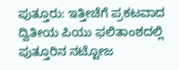ಪುತ್ತೂರು: ಇತ್ತೀಚೆಗೆ ಪ್ರಕಟವಾದ ದ್ವಿತೀಯ ಪಿಯು ಫಲಿತಾಂಶದಲ್ಲಿ ಪುತ್ತೂರಿನ ನಟ್ಟೋಜ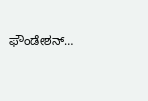ಫೌಂಡೇಶನ್…